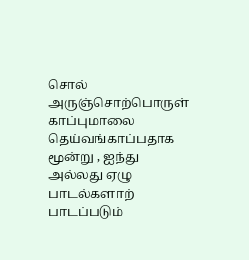சொல்
அருஞ்சொற்பொருள்
காப்புமாலை தெய்வங்காப்பதாக மூன்று , ஐந்து அல்லது ஏழு பாடல்களாற் பாடப்படும்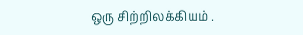ஒரு சிற்றிலக்கியம் .